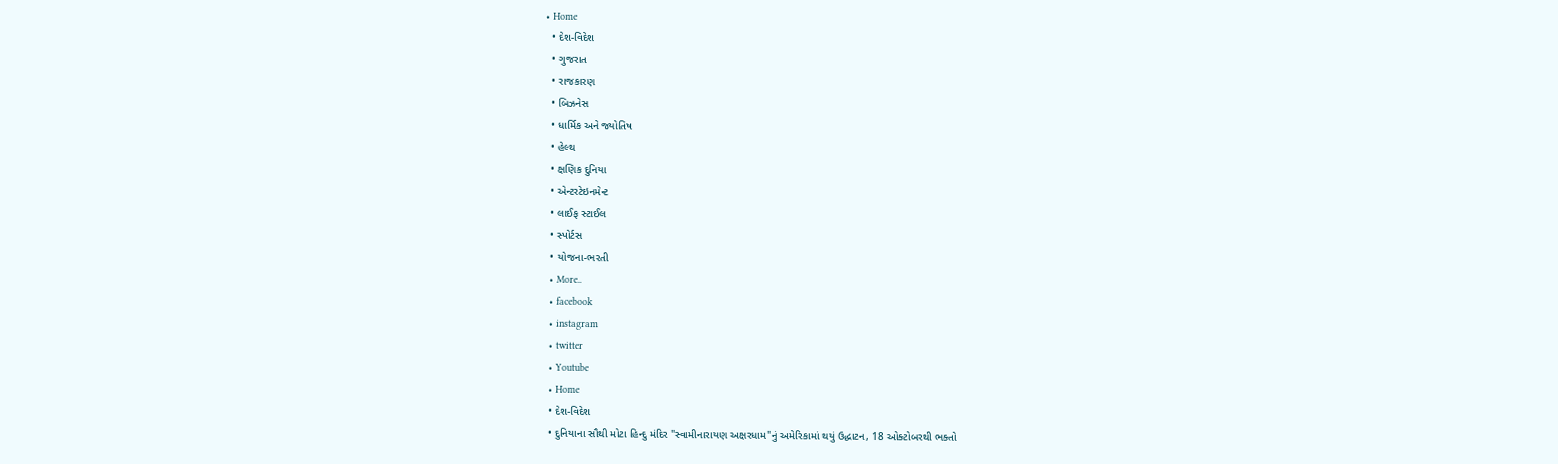• Home
  • દેશ-વિદેશ
  • ગુજરાત
  • રાજકારણ
  • બિઝનેસ
  • ધાર્મિક અને જ્યોતિષ
  • હેલ્થ
  • ક્ષણિક દુનિયા
  • એન્ટરટેઇનમેન્ટ
  • લાઈફ સ્ટાઈલ
  • સ્પોર્ટસ
  • યોજના-ભરતી
  • More..
  • facebook
  • instagram
  • twitter
  • Youtube
  • Home
  • દેશ-વિદેશ
  • દુનિયાના સૌથી મોટા હિન્દુ મંદિર "સ્વામીનારાયણ અક્ષરધામ"નું અમેરિકામાં થયું ઉદ્ધાટન, 18 ઓક્ટોબરથી ભક્તો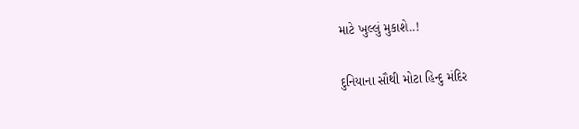માટે ખુલ્લું મુકાશે..!

દુનિયાના સૌથી મોટા હિન્દુ મંદિર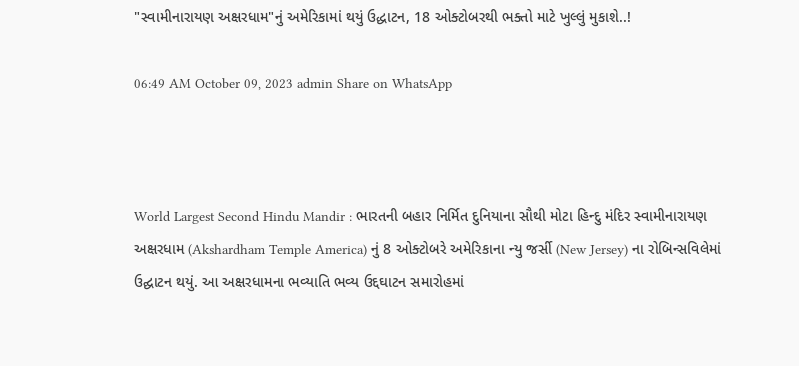"સ્વામીનારાયણ અક્ષરધામ"નું અમેરિકામાં થયું ઉદ્ધાટન, 18 ઓક્ટોબરથી ભક્તો માટે ખુલ્લું મુકાશે..!

06:49 AM October 09, 2023 admin Share on WhatsApp



World Largest Second Hindu Mandir : ભારતની બહાર નિર્મિત દુનિયાના સૌથી મોટા હિન્દુ મંદિર સ્વામીનારાયણ અક્ષરધામ (Akshardham Temple America) નું 8 ઓક્ટોબરે અમેરિકાના ન્યુ જર્સી (New Jersey) ના રોબિન્સવિલેમાં ઉદ્ઘાટન થયું. આ અક્ષરધામના ભવ્યાતિ ભવ્ય ઉદ્દઘાટન સમારોહમાં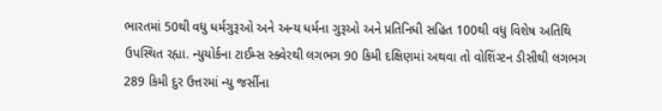ભારતમાં 50થી વધુ ધર્મગુરૂઓ અને અન્ય ધર્મના ગુરૂઓ અને પ્રતિનિધી સહિત 100થી વધુ વિશેષ અતિથિ ઉપસ્થિત રહ્યા. ન્યુયોર્કના ટાઈમ્સ સ્ક્વેરથી લગભગ 90 કિમી દક્ષિણમાં અથવા તો વોશિંગ્ટન ડીસીથી લગભગ 289 કિમી દુર ઉત્તરમાં ન્યુ જર્સીના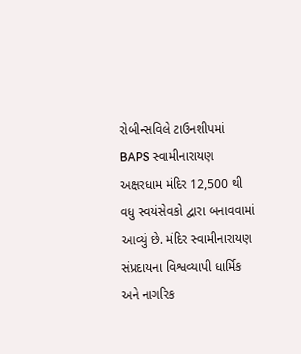રોબીન્સવિલે ટાઉનશીપમાં BAPS સ્વામીનારાયણ અક્ષરધામ મંદિર 12,500 થી વધુ સ્વયંસેવકો દ્વારા બનાવવામાં આવ્યું છે. મંદિર સ્વામીનારાયણ સંપ્રદાયના વિશ્વવ્યાપી ધાર્મિક અને નાગરિક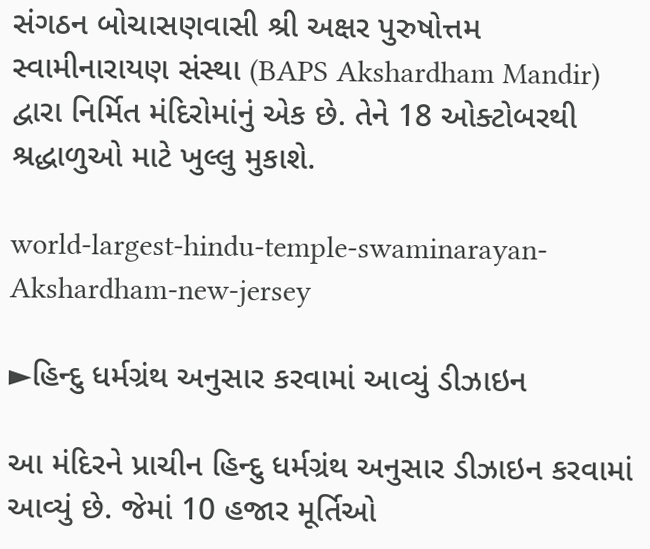સંગઠન બોચાસણવાસી શ્રી અક્ષર પુરુષોત્તમ સ્વામીનારાયણ સંસ્થા (BAPS Akshardham Mandir) દ્વારા નિર્મિત મંદિરોમાંનું એક છે. તેને 18 ઓક્ટોબરથી શ્રદ્ધાળુઓ માટે ખુલ્લુ મુકાશે.

world-largest-hindu-temple-swaminarayan-Akshardham-new-jersey

►હિન્દુ ધર્મગ્રંથ અનુસાર કરવામાં આવ્યું ડીઝાઇન

આ મંદિરને પ્રાચીન હિન્દુ ધર્મગ્રંથ અનુસાર ડીઝાઇન કરવામાં આવ્યું છે. જેમાં 10 હજાર મૂર્તિઓ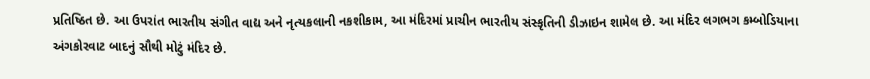પ્રતિષ્ઠિત છે. આ ઉપરાંત ભારતીય સંગીત વાદ્ય અને નૃત્યકલાની નકશીકામ, આ મંદિરમાં પ્રાચીન ભારતીય સંસ્કૃતિની ડીઝાઇન શામેલ છે. આ મંદિર લગભગ કમ્બોડિયાના અંગકોરવાટ બાદનું સૌથી મોટું મંદિર છે.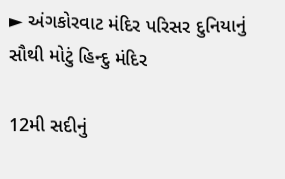► અંગકોરવાટ મંદિર પરિસર દુનિયાનું સૌથી મોટું હિન્દુ મંદિર

12મી સદીનું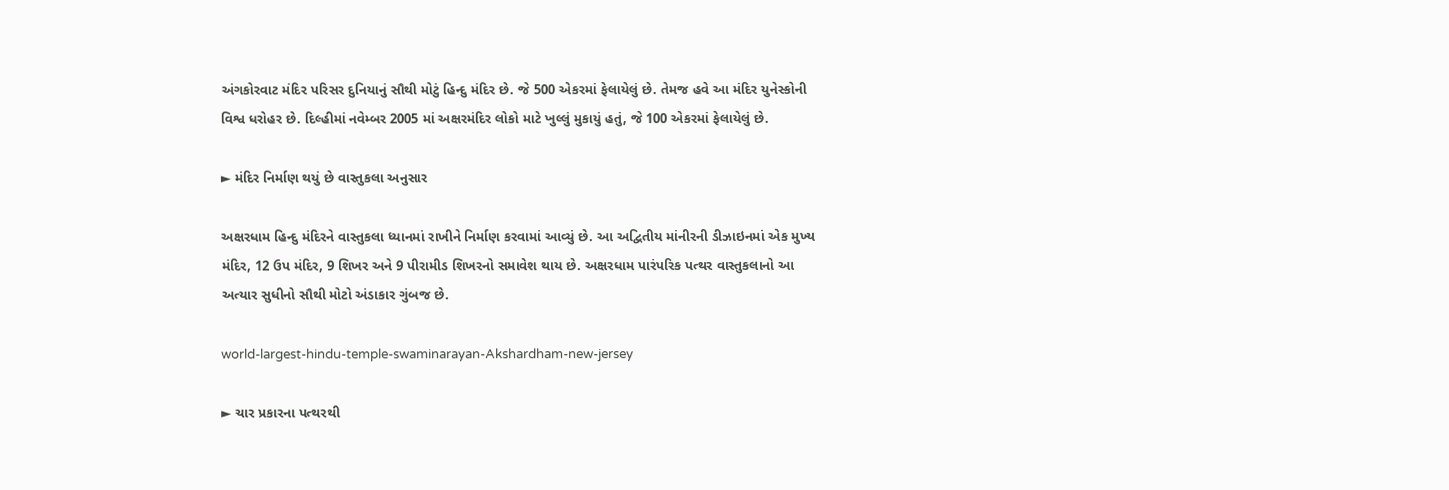અંગકોરવાટ મંદિર પરિસર દુનિયાનું સૌથી મોટું હિન્દુ મંદિર છે. જે 500 એકરમાં ફેલાયેલું છે. તેમજ હવે આ મંદિર યુનેસ્કોની વિશ્વ ધરોહર છે. દિલ્હીમાં નવેમ્બર 2005 માં અક્ષરમંદિર લોકો માટે ખુલ્લું મુકાયું હતું, જે 100 એકરમાં ફેલાયેલું છે.

► મંદિર નિર્માણ થયું છે વાસ્તુકલા અનુસાર

અક્ષરધામ હિન્દુ મંદિરને વાસ્તુકલા ધ્યાનમાં રાખીને નિર્માણ કરવામાં આવ્યું છે. આ અદ્વિતીય માંનીરની ડીઝાઇનમાં એક મુખ્ય મંદિર, 12 ઉપ મંદિર, 9 શિખર અને 9 પીરામીડ શિખરનો સમાવેશ થાય છે. અક્ષરધામ પારંપરિક પત્થર વાસ્તુકલાનો આ અત્યાર સુધીનો સૌથી મોટો અંડાકાર ગુંબજ છે.

world-largest-hindu-temple-swaminarayan-Akshardham-new-jersey

► ચાર પ્રકારના પત્થરથી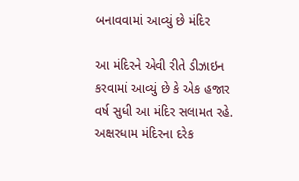બનાવવામાં આવ્યું છે મંદિર

આ મંદિરને એવી રીતે ડીઝાઇન કરવામાં આવ્યું છે કે એક હજાર વર્ષ સુધી આ મંદિર સલામત રહે. અક્ષરધામ મંદિરના દરેક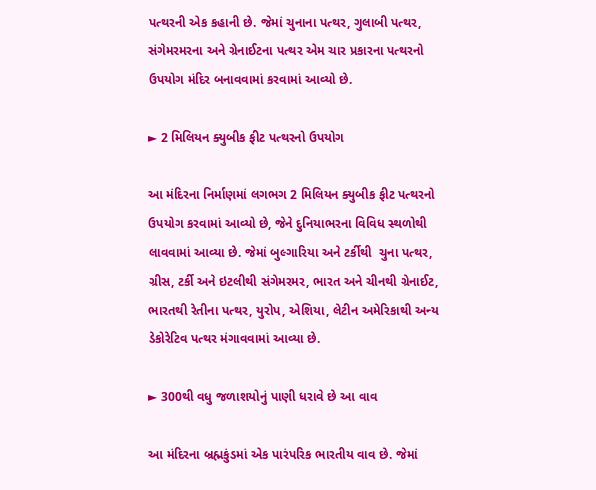પત્થરની એક કહાની છે. જેમાં ચુનાના પત્થર, ગુલાબી પત્થર, સંગેમરમરના અને ગ્રેનાઈટના પત્થર એમ ચાર પ્રકારના પત્થરનો ઉપયોગ મંદિર બનાવવામાં કરવામાં આવ્યો છે.

► 2 મિલિયન ક્યુબીક ફીટ પત્થરનો ઉપયોગ

આ મંદિરના નિર્માણમાં લગભગ 2 મિલિયન ક્યુબીક ફીટ પત્થરનો ઉપયોગ કરવામાં આવ્યો છે, જેને દુનિયાભરના વિવિધ સ્થળોથી લાવવામાં આવ્યા છે. જેમાં બુલ્ગારિયા અને ટર્કીથી  ચુના પત્થર, ગ્રીસ, ટર્કી અને ઇટલીથી સંગેમરમર, ભારત અને ચીનથી ગ્રેનાઈટ, ભારતથી રેતીના પત્થર, યુરોપ, એશિયા, લેટીન અમેરિકાથી અન્ય ડેકોરેટિવ પત્થર મંગાવવામાં આવ્યા છે.

► 300થી વધુ જળાશયોનું પાણી ધરાવે છે આ વાવ

આ મંદિરના બ્રહ્મકુંડમાં એક પારંપરિક ભારતીય વાવ છે. જેમાં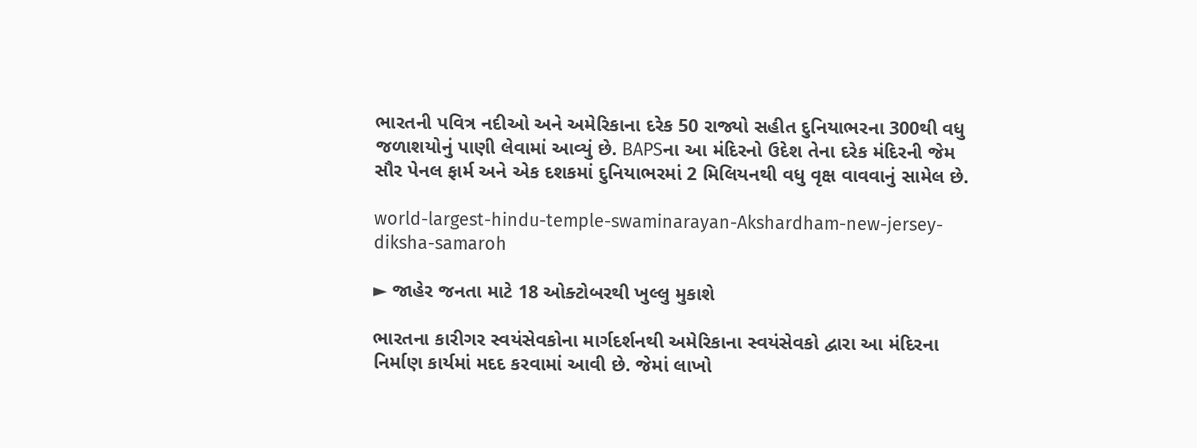ભારતની પવિત્ર નદીઓ અને અમેરિકાના દરેક 50 રાજ્યો સહીત દુનિયાભરના 300થી વધુ જળાશયોનું પાણી લેવામાં આવ્યું છે. BAPSના આ મંદિરનો ઉદેશ તેના દરેક મંદિરની જેમ સૌર પેનલ ફાર્મ અને એક દશકમાં દુનિયાભરમાં 2 મિલિયનથી વધુ વૃક્ષ વાવવાનું સામેલ છે.

world-largest-hindu-temple-swaminarayan-Akshardham-new-jersey-diksha-samaroh

► જાહેર જનતા માટે 18 ઓક્ટોબરથી ખુલ્લુ મુકાશે

ભારતના કારીગર સ્વયંસેવકોના માર્ગદર્શનથી અમેરિકાના સ્વયંસેવકો દ્વારા આ મંદિરના નિર્માણ કાર્યમાં મદદ કરવામાં આવી છે. જેમાં લાખો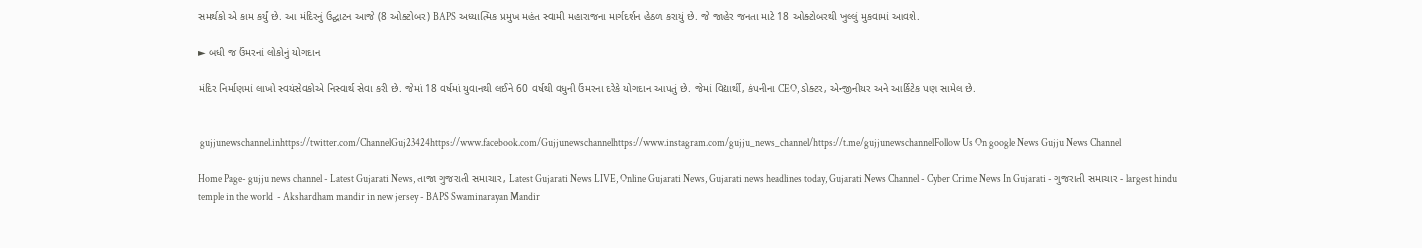સમર્થકો એ કામ કર્યું છે. આ મંદિરનું ઉદ્ઘાટન આજે (8 ઓક્ટોબર) BAPS અધ્યાત્મિક પ્રમુખ મહંત સ્વામી મહારાજના માર્ગદર્શન હેઠળ કરાયું છે. જે જાહેર જનતા માટે 18 ઓક્ટોબરથી ખુલ્લું મુકવામાં આવશે.

► બધી જ ઉંમરનાં લોકોનું યોગદાન

મંદિર નિર્માણમાં લાખો સ્વયંસેવકોએ નિસ્વાર્થ સેવા કરી છે. જેમાં 18 વર્ષમાં યુવાનથી લઈને 60 વર્ષથી વધુની ઉંમરના દરેકે યોગદાન આપતું છે. જેમાં વિદ્યાર્થી, કંપનીના CEO, ડોક્ટર, એન્જીનીયર અને આર્કિટેક પણ સામેલ છે.


 gujjunewschannel.inhttps://twitter.com/ChannelGuj23424https://www.facebook.com/Gujjunewschannelhttps://www.instagram.com/gujju_news_channel/https://t.me/gujjunewschannelFollow Us On google News Gujju News Channel

Home Page- gujju news channel - Latest Gujarati News, તાજા ગુજરાતી સમાચાર, Latest Gujarati News LIVE, Online Gujarati News, Gujarati news headlines today, Gujarati News Channel - Cyber Crime News In Gujarati - ગુજરાતી સમાચાર - largest hindu temple in the world  - Akshardham mandir in new jersey - BAPS Swaminarayan Mandir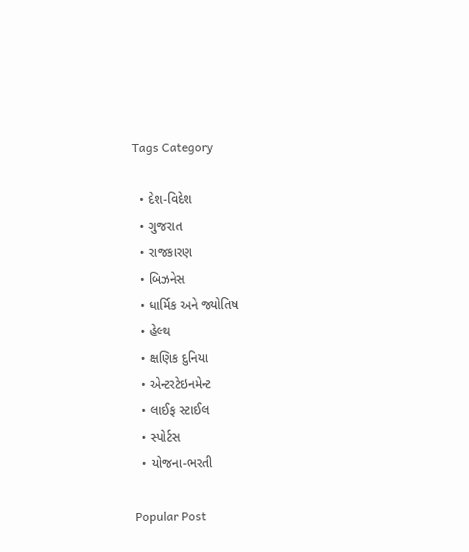Tags Category

  • દેશ-વિદેશ
  • ગુજરાત
  • રાજકારણ
  • બિઝનેસ
  • ધાર્મિક અને જ્યોતિષ
  • હેલ્થ
  • ક્ષણિક દુનિયા
  • એન્ટરટેઇનમેન્ટ
  • લાઈફ સ્ટાઈલ
  • સ્પોર્ટસ
  • યોજના-ભરતી

Popular Post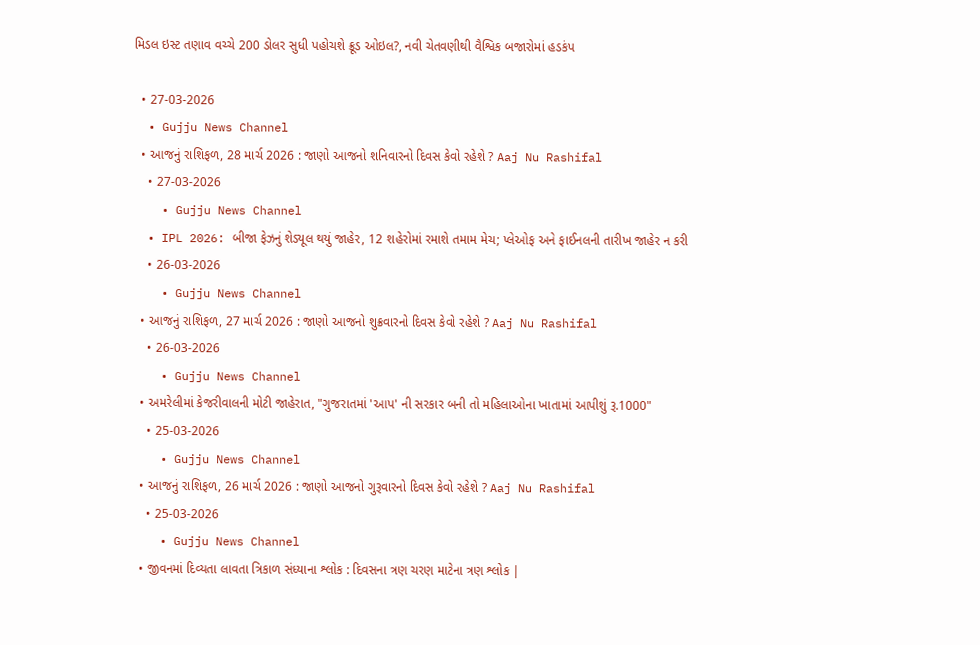મિડલ ઇસ્ટ તણાવ વચ્ચે 200 ડોલર સુધી પહોચશે ક્રૂડ ઓઇલ?, નવી ચેતવણીથી વૈશ્વિક બજારોમાં હડકંપ

  • 27-03-2026
  • Gujju News Channel
  • આજનું રાશિફળ, 28 માર્ચ 2026 : જાણો આજનો શનિવારનો દિવસ કેવો રહેશે ? Aaj Nu Rashifal
    • 27-03-2026
    • Gujju News Channel
  • IPL 2026: બીજા ફેઝનું શેડ્યૂલ થયું જાહેર, 12 શહેરોમાં રમાશે તમામ મેચ; પ્લેઓફ અને ફાઈનલની તારીખ જાહેર ન કરી
    • 26-03-2026
    • Gujju News Channel
  • આજનું રાશિફળ, 27 માર્ચ 2026 : જાણો આજનો શુક્રવારનો દિવસ કેવો રહેશે ? Aaj Nu Rashifal
    • 26-03-2026
    • Gujju News Channel
  • અમરેલીમાં કેજરીવાલની મોટી જાહેરાત, "ગુજરાતમાં 'આપ' ની સરકાર બની તો મહિલાઓના ખાતામાં આપીશું રૂ.1000"
    • 25-03-2026
    • Gujju News Channel
  • આજનું રાશિફળ, 26 માર્ચ 2026 : જાણો આજનો ગુરૂવારનો દિવસ કેવો રહેશે ? Aaj Nu Rashifal
    • 25-03-2026
    • Gujju News Channel
  • જીવનમાં દિવ્યતા લાવતા ત્રિકાળ સંધ્યાના શ્લોક : દિવસના ત્રણ ચરણ માટેના ત્રણ શ્લોક |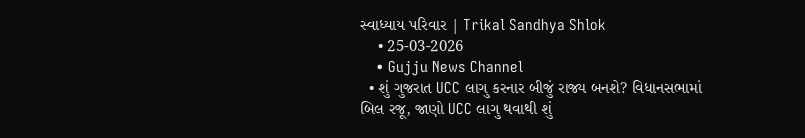સ્વાધ્યાય પરિવાર | Trikal Sandhya Shlok
    • 25-03-2026
    • Gujju News Channel
  • શું ગુજરાત UCC લાગુ કરનાર બીજું રાજ્ય બનશે? વિધાનસભામાં બિલ રજૂ, જાણો UCC લાગુ થવાથી શું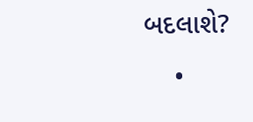બદલાશે?
    •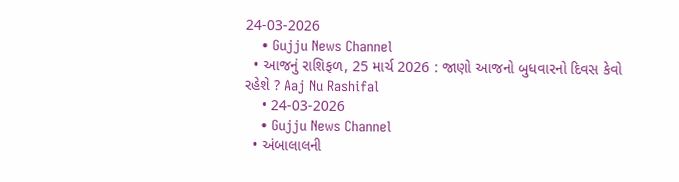24-03-2026
    • Gujju News Channel
  • આજનું રાશિફળ, 25 માર્ચ 2026 : જાણો આજનો બુધવારનો દિવસ કેવો રહેશે ? Aaj Nu Rashifal
    • 24-03-2026
    • Gujju News Channel
  • અંબાલાલની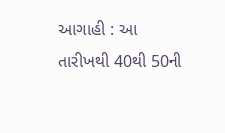આગાહી : આ તારીખથી 40થી 50ની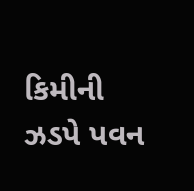કિમીની ઝડપે પવન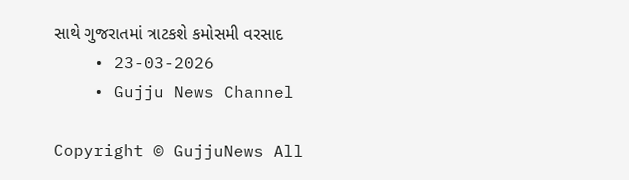સાથે ગુજરાતમાં ત્રાટકશે કમોસમી વરસાદ
    • 23-03-2026
    • Gujju News Channel

Copyright © GujjuNews All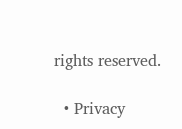rights reserved.

  • Privacy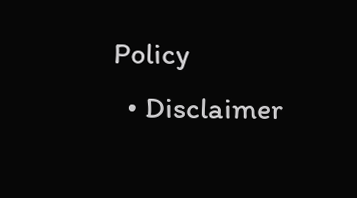Policy
  • Disclaimer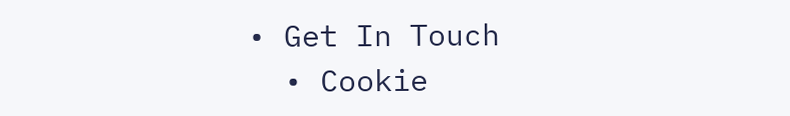• Get In Touch
  • Cookie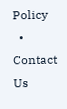Policy
  • Contact Us